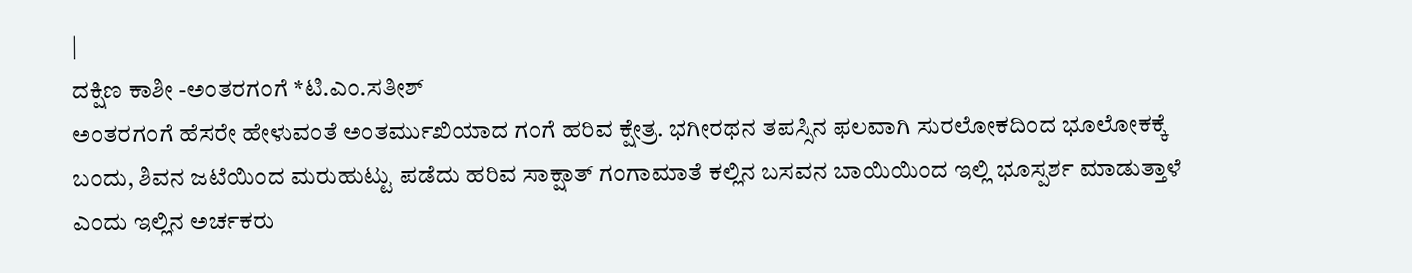|
ದಕ್ಷಿಣ ಕಾಶೀ -ಅಂತರಗಂಗೆ *ಟಿ.ಎಂ.ಸತೀಶ್
ಅಂತರಗಂಗೆ ಹೆಸರೇ ಹೇಳುವಂತೆ ಅಂತರ್ಮುಖಿಯಾದ ಗಂಗೆ ಹರಿವ ಕ್ಷೇತ್ರ. ಭಗೀರಥನ ತಪಸ್ಸಿನ ಫಲವಾಗಿ ಸುರಲೋಕದಿಂದ ಭೂಲೋಕಕ್ಕೆ ಬಂದು, ಶಿವನ ಜಟೆಯಿಂದ ಮರುಹುಟ್ಟು ಪಡೆದು ಹರಿವ ಸಾಕ್ಷಾತ್ ಗಂಗಾಮಾತೆ ಕಲ್ಲಿನ ಬಸವನ ಬಾಯಿಯಿಂದ ಇಲ್ಲಿ ಭೂಸ್ಪರ್ಶ ಮಾಡುತ್ತಾಳೆ ಎಂದು ಇಲ್ಲಿನ ಅರ್ಚಕರು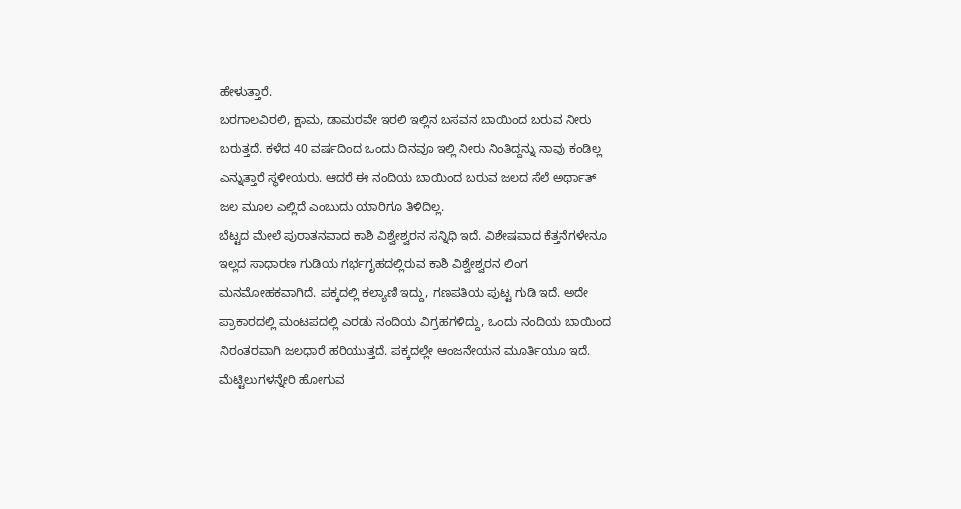ಹೇಳುತ್ತಾರೆ.
ಬರಗಾಲವಿರಲಿ, ಕ್ಷಾಮ, ಡಾಮರವೇ ಇರಲಿ ಇಲ್ಲಿನ ಬಸವನ ಬಾಯಿಂದ ಬರುವ ನೀರು ಬರುತ್ತದೆ. ಕಳೆದ 40 ವರ್ಷದಿಂದ ಒಂದು ದಿನವೂ ಇಲ್ಲಿ ನೀರು ನಿಂತಿದ್ದನ್ನು ನಾವು ಕಂಡಿಲ್ಲ ಎನ್ನುತ್ತಾರೆ ಸ್ಥಳೀಯರು. ಆದರೆ ಈ ನಂದಿಯ ಬಾಯಿಂದ ಬರುವ ಜಲದ ಸೆಲೆ ಅರ್ಥಾತ್ ಜಲ ಮೂಲ ಎಲ್ಲಿದೆ ಎಂಬುದು ಯಾರಿಗೂ ತಿಳಿದಿಲ್ಲ.
ಬೆಟ್ಟದ ಮೇಲೆ ಪುರಾತನವಾದ ಕಾಶಿ ವಿಶ್ವೇಶ್ವರನ ಸನ್ನಿಧಿ ಇದೆ. ವಿಶೇಷವಾದ ಕೆತ್ತನೆಗಳೇನೂ ಇಲ್ಲದ ಸಾಧಾರಣ ಗುಡಿಯ ಗರ್ಭಗೃಹದಲ್ಲಿರುವ ಕಾಶಿ ವಿಶ್ವೇಶ್ವರನ ಲಿಂಗ ಮನಮೋಹಕವಾಗಿದೆ. ಪಕ್ಕದಲ್ಲಿ ಕಲ್ಯಾಣಿ ಇದ್ದು, ಗಣಪತಿಯ ಪುಟ್ಟ ಗುಡಿ ಇದೆ. ಅದೇ ಪ್ರಾಕಾರದಲ್ಲಿ ಮಂಟಪದಲ್ಲಿ ಎರಡು ನಂದಿಯ ವಿಗ್ರಹಗಳಿದ್ದು, ಒಂದು ನಂದಿಯ ಬಾಯಿಂದ ನಿರಂತರವಾಗಿ ಜಲಧಾರೆ ಹರಿಯುತ್ತದೆ. ಪಕ್ಕದಲ್ಲೇ ಆಂಜನೇಯನ ಮೂರ್ತಿಯೂ ಇದೆ.
ಮೆಟ್ಟಿಲುಗಳನ್ನೇರಿ ಹೋಗುವ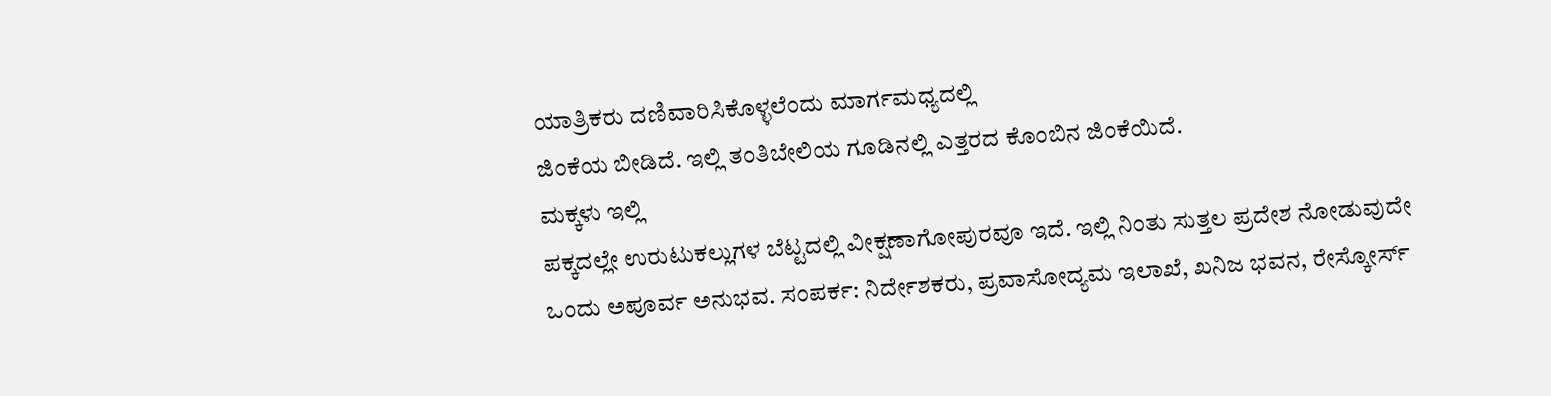ಯಾತ್ರಿಕರು ದಣಿವಾರಿಸಿಕೊಳ್ಳಲೆಂದು ಮಾರ್ಗಮಧ್ಯದಲ್ಲಿ
ಜಿಂಕೆಯ ಬೀಡಿದೆ. ಇಲ್ಲಿ ತಂತಿಬೇಲಿಯ ಗೂಡಿನಲ್ಲಿ ಎತ್ತರದ ಕೊಂಬಿನ ಜಿಂಕೆಯಿದೆ.
ಮಕ್ಕಳು ಇಲ್ಲಿ
ಪಕ್ಕದಲ್ಲೇ ಉರುಟುಕಲ್ಲುಗಳ ಬೆಟ್ಟದಲ್ಲಿ ವೀಕ್ಷಣಾಗೋಪುರವೂ ಇದೆ. ಇಲ್ಲಿ ನಿಂತು ಸುತ್ತಲ ಪ್ರದೇಶ ನೋಡುವುದೇ ಒಂದು ಅಪೂರ್ವ ಅನುಭವ. ಸಂಪರ್ಕ: ನಿರ್ದೇಶಕರು, ಪ್ರವಾಸೋದ್ಯಮ ಇಲಾಖೆ, ಖನಿಜ ಭವನ, ರೇಸ್ಕೋರ್ಸ್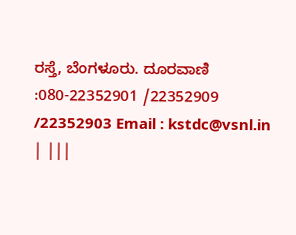ರಸ್ತೆ, ಬೆಂಗಳೂರು. ದೂರವಾಣಿ :080-22352901 /22352909 /22352903 Email : kstdc@vsnl.in | |||